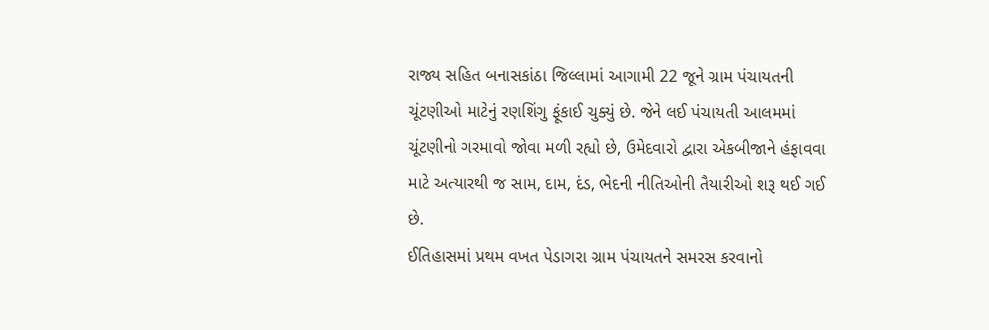રાજ્ય સહિત બનાસકાંઠા જિલ્લામાં આગામી 22 જૂને ગ્રામ પંચાયતની ચૂંટણીઓ માટેનું રણશિંગુ ફૂંકાઈ ચુક્યું છે. જેને લઈ પંચાયતી આલમમાં ચૂંટણીનો ગરમાવો જોવા મળી રહ્યો છે, ઉમેદવારો દ્વારા એકબીજાને હંફાવવા માટે અત્યારથી જ સામ, દામ, દંડ, ભેદની નીતિઓની તૈયારીઓ શરૂ થઈ ગઈ છે.
ઈતિહાસમાં પ્રથમ વખત પેડાગરા ગ્રામ પંચાયતને સમરસ કરવાનો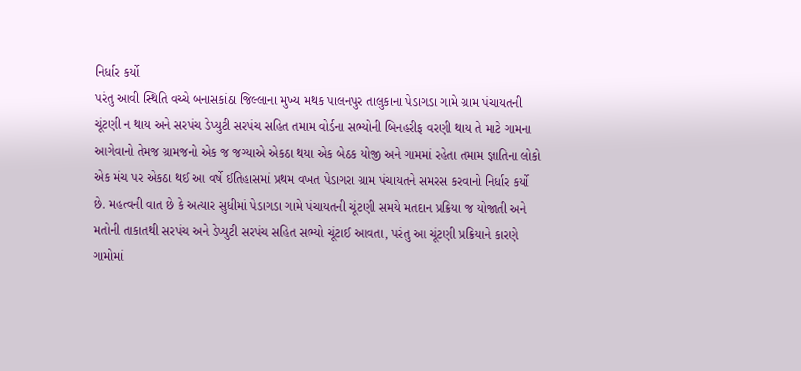નિર્ધાર કર્યો
પરંતુ આવી સ્થિતિ વચ્ચે બનાસકાંઠા જિલ્લાના મુખ્ય મથક પાલનપુર તાલુકાના પેડાગડા ગામે ગ્રામ પંચાયતની ચૂંટણી ન થાય અને સરપંચ ડેપ્યુટી સરપંચ સહિત તમામ વોર્ડના સભ્યોની બિનહરીફ વરણી થાય તે માટે ગામના આગેવાનો તેમજ ગ્રામજનો એક જ જગ્યાએ એકઠા થયા એક બેઠક યોજી અને ગામમાં રહેતા તમામ જ્ઞાતિના લોકો એક મંચ પર એકઠા થઈ આ વર્ષે ઈતિહાસમાં પ્રથમ વખત પેડાગરા ગ્રામ પંચાયતને સમરસ કરવાનો નિર્ધાર કર્યો છે. મહત્વની વાત છે કે અત્યાર સુધીમાં પેડાગડા ગામે પંચાયતની ચૂંટણી સમયે મતદાન પ્રક્રિયા જ યોજાતી અને મતોની તાકાતથી સરપંચ અને ડેપ્યુટી સરપંચ સહિત સભ્યો ચૂંટાઈ આવતા, પરંતુ આ ચૂંટણી પ્રક્રિયાને કારણે ગામોમાં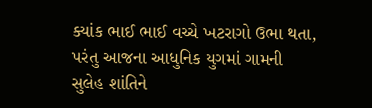ક્યાંક ભાઈ ભાઈ વચ્ચે ખટરાગો ઉભા થતા, પરંતુ આજના આધુનિક યુગમાં ગામની સુલેહ શાંતિને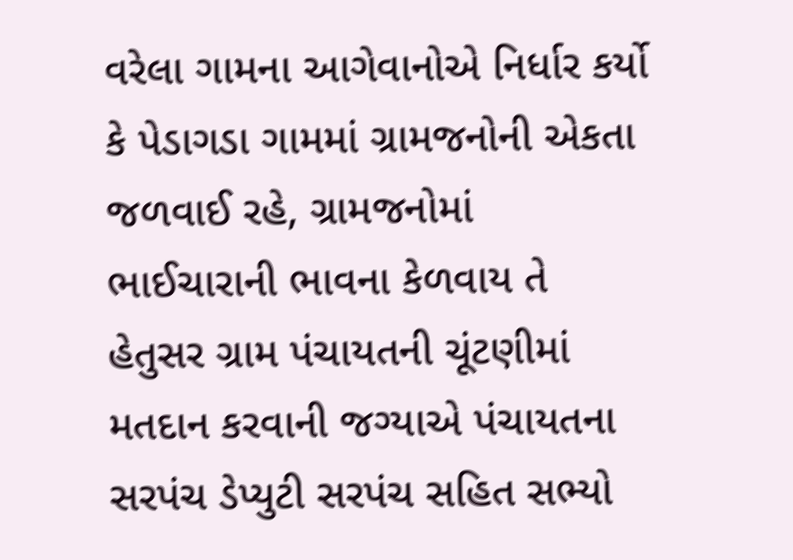વરેલા ગામના આગેવાનોએ નિર્ધાર કર્યો કે પેડાગડા ગામમાં ગ્રામજનોની એકતા જળવાઈ રહે, ગ્રામજનોમાં ભાઈચારાની ભાવના કેળવાય તે હેતુસર ગ્રામ પંચાયતની ચૂંટણીમાં મતદાન કરવાની જગ્યાએ પંચાયતના સરપંચ ડેપ્યુટી સરપંચ સહિત સભ્યો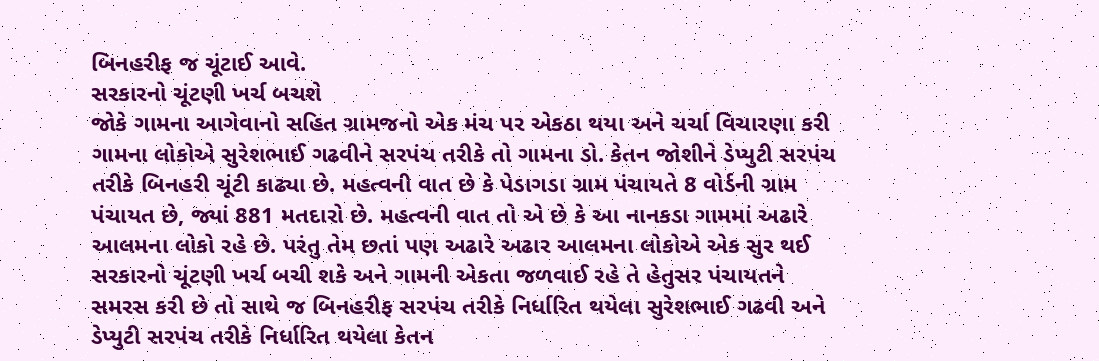બિનહરીફ જ ચૂંટાઈ આવે.
સરકારનો ચૂંટણી ખર્ચ બચશે
જોકે ગામના આગેવાનો સહિત ગ્રામજનો એક મંચ પર એકઠા થયા અને ચર્ચા વિચારણા કરી ગામના લોકોએ સુરેશભાઈ ગઢવીને સરપંચ તરીકે તો ગામના ડો. કેતન જોશીને ડેપ્યુટી સરપંચ તરીકે બિનહરી ચૂંટી કાઢ્યા છે. મહત્વની વાત છે કે પેડાગડા ગ્રામ પંચાયતે 8 વોર્ડની ગ્રામ પંચાયત છે, જ્યાં 881 મતદારો છે. મહત્વની વાત તો એ છે કે આ નાનકડા ગામમાં અઢારે આલમના લોકો રહે છે. પરંતુ તેમ છતાં પણ અઢારે અઢાર આલમના લોકોએ એક સુર થઈ સરકારનો ચૂંટણી ખર્ચ બચી શકે અને ગામની એકતા જળવાઈ રહે તે હેતુસર પંચાયતને સમરસ કરી છે તો સાથે જ બિનહરીફ સરપંચ તરીકે નિર્ધારિત થયેલા સુરેશભાઈ ગઢવી અને ડેપ્યુટી સરપંચ તરીકે નિર્ધારિત થયેલા કેતન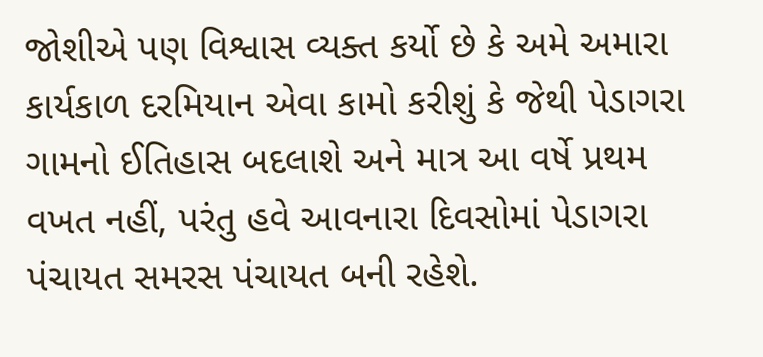જોશીએ પણ વિશ્વાસ વ્યક્ત કર્યો છે કે અમે અમારા કાર્યકાળ દરમિયાન એવા કામો કરીશું કે જેથી પેડાગરા ગામનો ઈતિહાસ બદલાશે અને માત્ર આ વર્ષે પ્રથમ વખત નહીં, પરંતુ હવે આવનારા દિવસોમાં પેડાગરા પંચાયત સમરસ પંચાયત બની રહેશે.